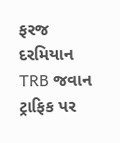ફરજ દરમિયાન TRB જવાન ટ્રાફિક પર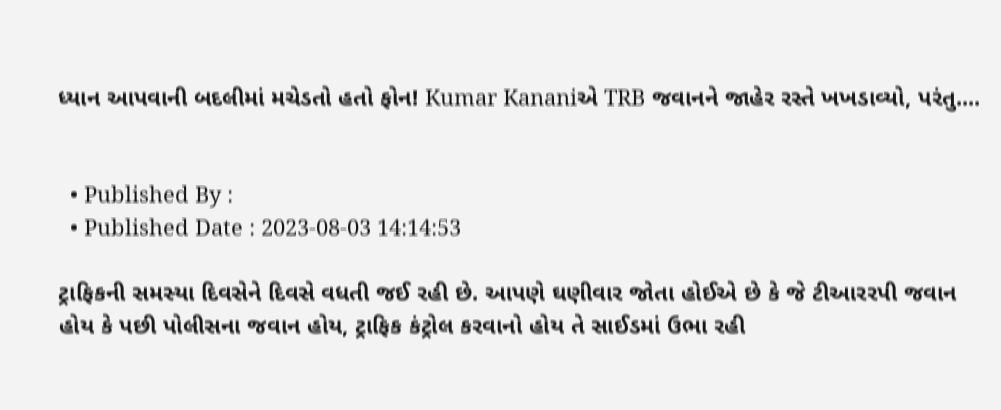ધ્યાન આપવાની બદલીમાં મચેડતો હતો ફોન! Kumar Kananiએ TRB જવાનને જાહેર રસ્તે ખખડાવ્યો, પરંતુ....


  • Published By :
  • Published Date : 2023-08-03 14:14:53

ટ્રાફિકની સમસ્યા દિવસેને દિવસે વધતી જઈ રહી છે. આપણે ઘણીવાર જોતા હોઈએ છે કે જે ટીઆરરપી જવાન હોય કે પછી પોલીસના જવાન હોય, ટ્રાફિક કંટ્રોલ કરવાનો હોય તે સાઈડમાં ઉભા રહી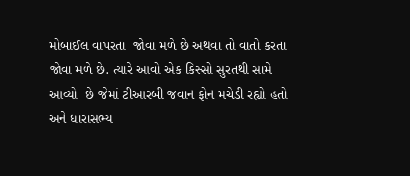મોબાઈલ વાપરતા  જોવા મળે છે અથવા તો વાતો કરતા જોવા મળે છે. ત્યારે આવો એક કિસ્સો સુરતથી સામે આવ્યો  છે જેમાં ટીઆરબી જવાન ફોન મચેડી રહ્યો હતો અને ધારાસભ્ય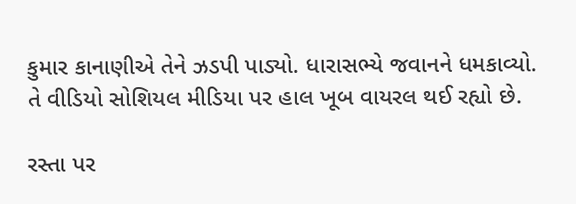કુમાર કાનાણીએ તેને ઝડપી પાડ્યો. ધારાસભ્યે જવાનને ધમકાવ્યો. તે વીડિયો સોશિયલ મીડિયા પર હાલ ખૂબ વાયરલ થઈ રહ્યો છે.

રસ્તા પર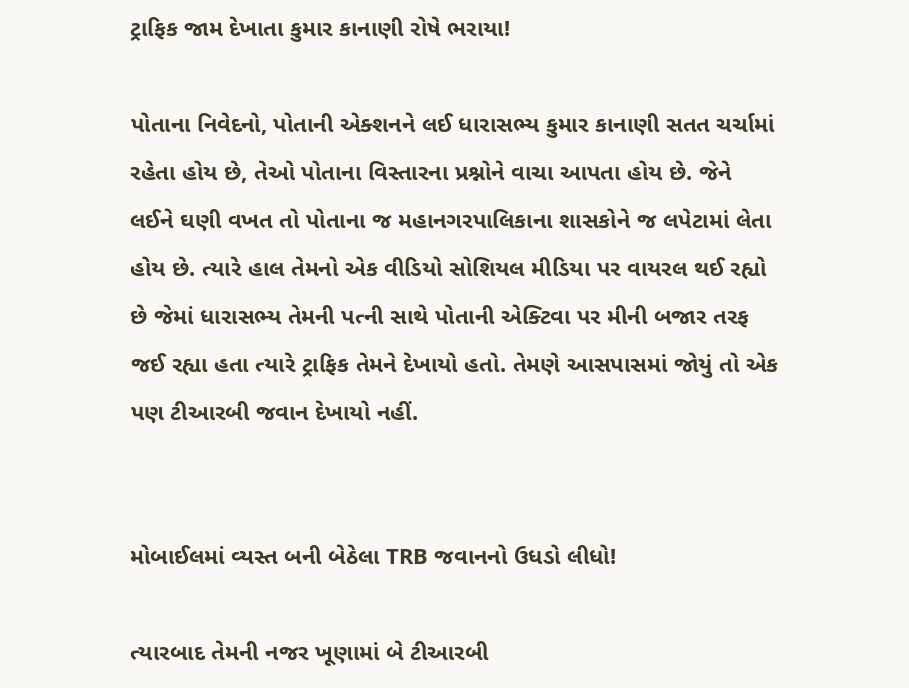ટ્રાફિક જામ દેખાતા કુમાર કાનાણી રોષે ભરાયા!

પોતાના નિવેદનો, પોતાની એક્શનને લઈ ધારાસભ્ય કુમાર કાનાણી સતત ચર્ચામાં રહેતા હોય છે, તેઓ પોતાના વિસ્તારના પ્રશ્નોને વાચા આપતા હોય છે. જેને લઈને ઘણી વખત તો પોતાના જ મહાનગરપાલિકાના શાસકોને જ લપેટામાં લેતા હોય છે. ત્યારે હાલ તેમનો એક વીડિયો સોશિયલ મીડિયા પર વાયરલ થઈ રહ્યો છે જેમાં ધારાસભ્ય તેમની પત્ની સાથે પોતાની એક્ટિવા પર મીની બજાર તરફ જઈ રહ્યા હતા ત્યારે ટ્રાફિક તેમને દેખાયો હતો. તેમણે આસપાસમાં જોયું તો એક પણ ટીઆરબી જવાન દેખાયો નહીં.


મોબાઈલમાં વ્યસ્ત બની બેઠેલા TRB જવાનનો ઉધડો લીધો!

ત્યારબાદ તેમની નજર ખૂણામાં બે ટીઆરબી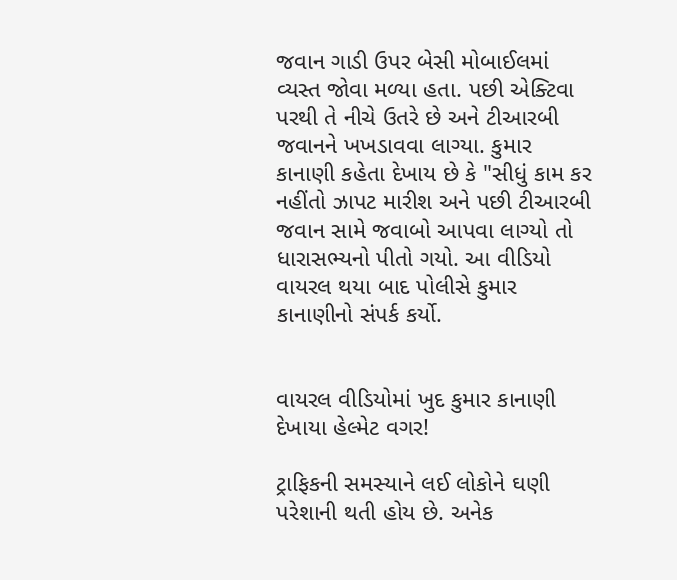જવાન ગાડી ઉપર બેસી મોબાઈલમાં વ્યસ્ત જોવા મળ્યા હતા. પછી એક્ટિવા પરથી તે નીચે ઉતરે છે અને ટીઆરબી જવાનને ખખડાવવા લાગ્યા. કુમાર કાનાણી કહેતા દેખાય છે કે "સીધું કામ કર નહીંતો ઝાપટ મારીશ અને પછી ટીઆરબી જવાન સામે જવાબો આપવા લાગ્યો તો ધારાસભ્યનો પીતો ગયો. આ વીડિયો વાયરલ થયા બાદ પોલીસે કુમાર કાનાણીનો સંપર્ક કર્યો.


વાયરલ વીડિયોમાં ખુદ કુમાર કાનાણી દેખાયા હેલ્મેટ વગર!

ટ્રાફિકની સમસ્યાને લઈ લોકોને ઘણી પરેશાની થતી હોય છે. અનેક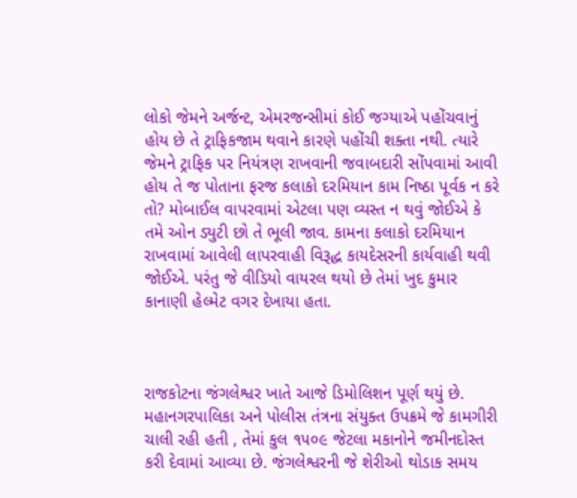લોકો જેમને અર્જન્ટ, એમરજન્સીમાં કોઈ જગ્યાએ પહોંચવાનું હોય છે તે ટ્રાફિકજામ થવાને કારણે પહોંચી શક્તા નથી. ત્યારે જેમને ટ્રાફિક પર નિયંત્રણ રાખવાની જવાબદારી સોંપવામાં આવી હોય તે જ પોતાના ફરજ કલાકો દરમિયાન કામ નિષ્ઠા પૂર્વક ન કરે તો? મોબાઈલ વાપરવામાં એટલા પણ વ્યસ્ત ન થવું જોઈએ કે તમે ઓન ડ્યુટી છો તે ભૂલી જાવ. કામના કલાકો દરમિયાન રાખવામાં આવેલી લાપરવાહી વિરૂદ્ધ કાયદેસરની કાર્યવાહી થવી જોઈએ. પરંતુ જે વીડિયો વાયરલ થયો છે તેમાં ખુદ કુમાર કાનાણી હેલ્મેટ વગર દેખાયા હતા.



રાજકોટના જંગલેશ્વર ખાતે આજે ડિમોલિશન પૂર્ણ થયું છે. મહાનગરપાલિકા અને પોલીસ તંત્રના સંયુક્ત ઉપક્રમે જે કામગીરી ચાલી રહી હતી , તેમાં કુલ ૧૫૦૯ જેટલા મકાનોને જમીનદોસ્ત કરી દેવામાં આવ્યા છે. જંગલેશ્વરની જે શેરીઓ થોડાક સમય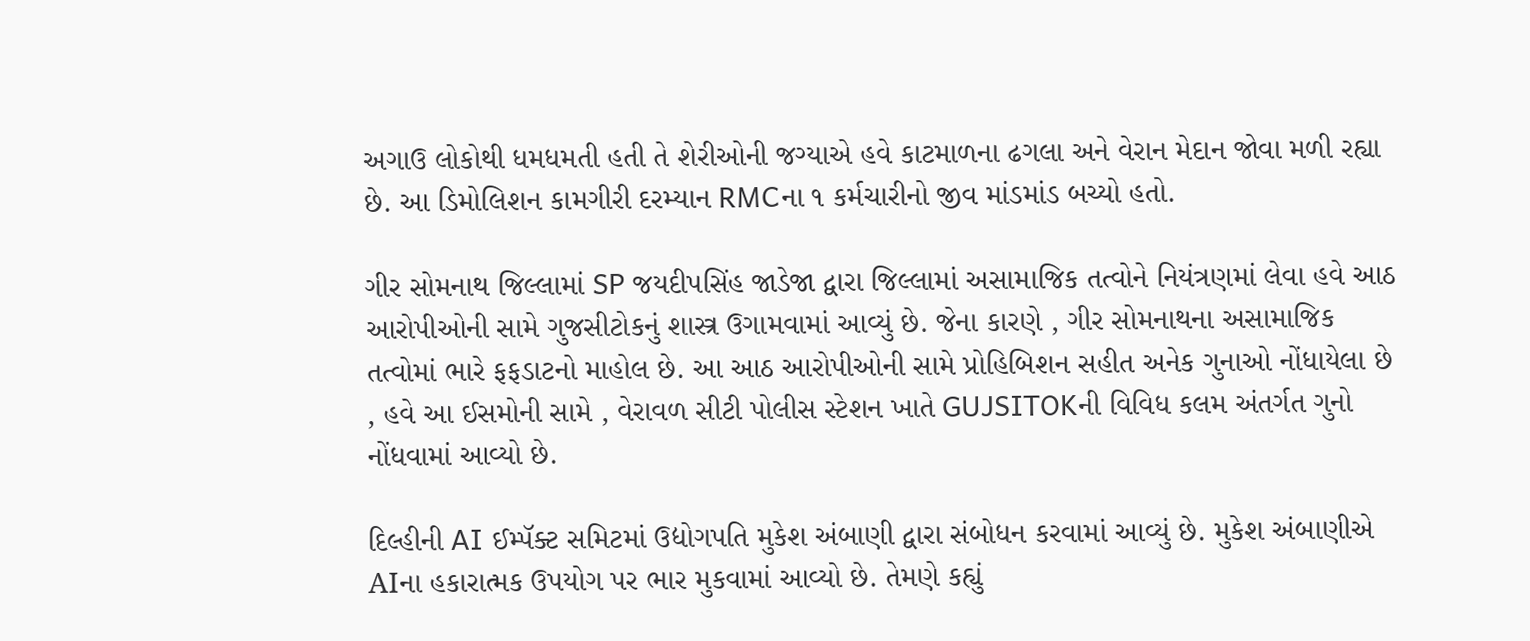અગાઉ લોકોથી ધમધમતી હતી તે શેરીઓની જગ્યાએ હવે કાટમાળના ઢગલા અને વેરાન મેદાન જોવા મળી રહ્યા છે. આ ડિમોલિશન કામગીરી દરમ્યાન RMCના ૧ કર્મચારીનો જીવ માંડમાંડ બચ્યો હતો.

ગીર સોમનાથ જિલ્લામાં SP જયદીપસિંહ જાડેજા દ્વારા જિલ્લામાં અસામાજિક તત્વોને નિયંત્રણમાં લેવા હવે આઠ આરોપીઓની સામે ગુજસીટોકનું શાસ્ત્ર ઉગામવામાં આવ્યું છે. જેના કારણે , ગીર સોમનાથના અસામાજિક તત્વોમાં ભારે ફફડાટનો માહોલ છે. આ આઠ આરોપીઓની સામે પ્રોહિબિશન સહીત અનેક ગુનાઓ નોંધાયેલા છે , હવે આ ઈસમોની સામે , વેરાવળ સીટી પોલીસ સ્ટેશન ખાતે GUJSITOKની વિવિધ કલમ અંતર્ગત ગુનો નોંધવામાં આવ્યો છે.

દિલ્હીની AI ઈમ્પૅક્ટ સમિટમાં ઉદ્યોગપતિ મુકેશ અંબાણી દ્વારા સંબોધન કરવામાં આવ્યું છે. મુકેશ અંબાણીએ AIના હકારાત્મક ઉપયોગ પર ભાર મુકવામાં આવ્યો છે. તેમણે કહ્યું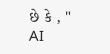છે કે , " AI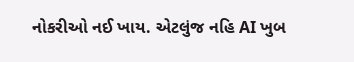નોકરીઓ નઈ ખાય. એટલુંજ નહિ AI ખુબ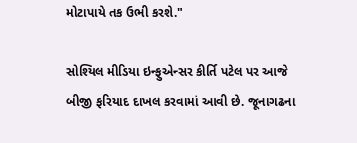મોટાપાયે તક ઉભી કરશે."

સોશ્યિલ મીડિયા ઇન્ફુએન્સર કીર્તિ પટેલ પર આજે બીજી ફરિયાદ દાખલ કરવામાં આવી છે. જૂનાગઢના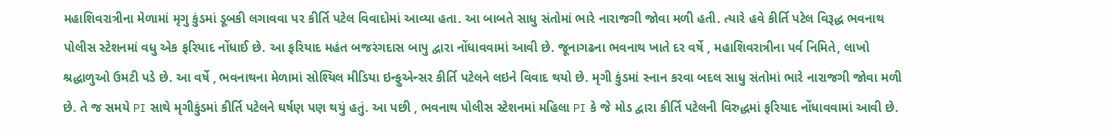મહાશિવરાત્રીના મેળામાં મૃગુ કુંડમાં ડૂબકી લગાવવા પર કીર્તિ પટેલ વિવાદોમાં આવ્યા હતા. આ બાબતે સાધુ સંતોમાં ભારે નારાજગી જોવા મળી હતી. ત્યારે હવે કીર્તિ પટેલ વિરૂદ્ધ ભવનાથ પોલીસ સ્ટેશનમાં વધુ એક ફરિયાદ નોંધાઈ છે. આ ફરિયાદ મહંત બજરંગદાસ બાપુ દ્વારા નોંધાવવામાં આવી છે. જૂનાગઢના ભવનાથ ખાતે દર વર્ષે , મહાશિવરાત્રીના પર્વ નિમિતે, લાખો શ્રદ્ધાળુઓ ઉમટી પડે છે. આ વર્ષે , ભવનાથના મેળામાં સોશ્યિલ મીડિયા ઇન્ફુએન્સર કીર્તિ પટેલને લઇને વિવાદ થયો છે. મૃગી કુંડમાં સ્નાન કરવા બદલ સાધુ સંતોમાં ભારે નારાજગી જોવા મળી છે. તે જ સમયે PI સાથે મૃગીકુંડમાં કીર્તિ પટેલને ઘર્ષણ પણ થયું હતું. આ પછી , ભવનાથ પોલીસ સ્ટેશનમાં મહિલા PI કે જે મોડ દ્વારા કીર્તિ પટેલની વિરુદ્ધમાં ફરિયાદ નોંધાવવામાં આવી છે.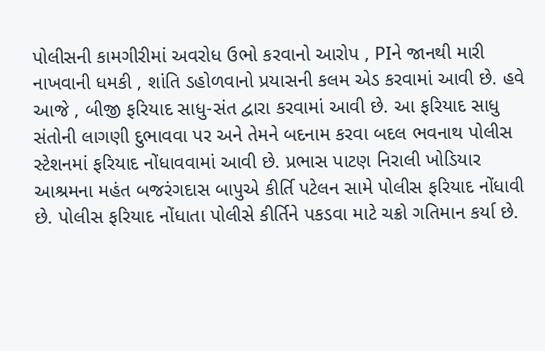પોલીસની કામગીરીમાં અવરોધ ઉભો કરવાનો આરોપ , PIને જાનથી મારી નાખવાની ધમકી , શાંતિ ડહોળવાનો પ્રયાસની કલમ એડ કરવામાં આવી છે. હવે આજે , બીજી ફરિયાદ સાધુ-સંત દ્વારા કરવામાં આવી છે. આ ફરિયાદ સાધુ સંતોની લાગણી દુભાવવા પર અને તેમને બદનામ કરવા બદલ ભવનાથ પોલીસ સ્ટેશનમાં ફરિયાદ નોંધાવવામાં આવી છે. પ્રભાસ પાટણ નિરાલી ખોડિયાર આશ્રમના મહંત બજરંગદાસ બાપુએ કીર્તિ પટેલન સામે પોલીસ ફરિયાદ નોંધાવી છે. પોલીસ ફરિયાદ નોંધાતા પોલીસે કીર્તિને પકડવા માટે ચક્રો ગતિમાન કર્યા છે.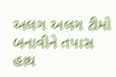અલગ અલગ ટીમો બનાવીને તપાસ હાથ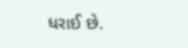ધરાઈ છે.